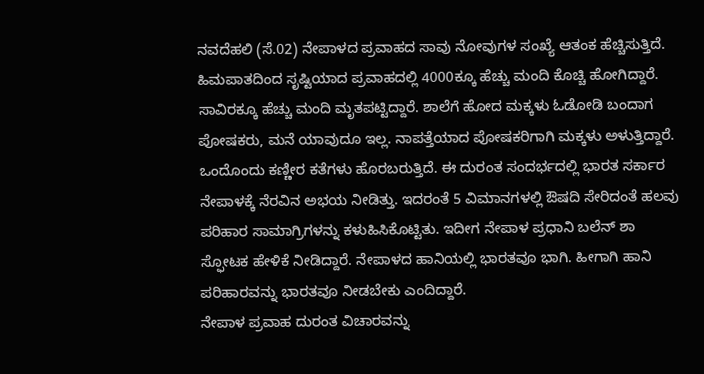ನವದೆಹಲಿ (ಸೆ.02) ನೇಪಾಳದ ಪ್ರವಾಹದ ಸಾವು ನೋವುಗಳ ಸಂಖ್ಯೆ ಆತಂಕ ಹೆಚ್ಚಿಸುತ್ತಿದೆ. ಹಿಮಪಾತದಿಂದ ಸೃಷ್ಟಿಯಾದ ಪ್ರವಾಹದಲ್ಲಿ 4000ಕ್ಕೂ ಹೆಚ್ಚು ಮಂದಿ ಕೊಚ್ಚಿ ಹೋಗಿದ್ದಾರೆ. ಸಾವಿರಕ್ಕೂ ಹೆಚ್ಚು ಮಂದಿ ಮೃತಪಟ್ಟಿದ್ದಾರೆ. ಶಾಲೆಗೆ ಹೋದ ಮಕ್ಕಳು ಓಡೋಡಿ ಬಂದಾಗ ಪೋಷಕರು, ಮನೆ ಯಾವುದೂ ಇಲ್ಲ. ನಾಪತ್ತೆಯಾದ ಪೋಷಕರಿಗಾಗಿ ಮಕ್ಕಳು ಅಳುತ್ತಿದ್ದಾರೆ. ಒಂದೊಂದು ಕಣ್ಣೀರ ಕತೆಗಳು ಹೊರಬರುತ್ತಿದೆ. ಈ ದುರಂತ ಸಂದರ್ಭದಲ್ಲಿ ಭಾರತ ಸರ್ಕಾರ ನೇಪಾಳಕ್ಕೆ ನೆರವಿನ ಅಭಯ ನೀಡಿತ್ತು. ಇದರಂತೆ 5 ವಿಮಾನಗಳಲ್ಲಿ ಔಷದಿ ಸೇರಿದಂತೆ ಹಲವು ಪರಿಹಾರ ಸಾಮಾಗ್ರಿಗಳನ್ನು ಕಳುಹಿಸಿಕೊಟ್ಟಿತು. ಇದೀಗ ನೇಪಾಳ ಪ್ರಧಾನಿ ಬಲೆನ್ ಶಾ ಸ್ಫೋಟಕ ಹೇಳಿಕೆ ನೀಡಿದ್ದಾರೆ. ನೇಪಾಳದ ಹಾನಿಯಲ್ಲಿ ಭಾರತವೂ ಭಾಗಿ. ಹೀಗಾಗಿ ಹಾನಿ ಪರಿಹಾರವನ್ನು ಭಾರತವೂ ನೀಡಬೇಕು ಎಂದಿದ್ದಾರೆ.
ನೇಪಾಳ ಪ್ರವಾಹ ದುರಂತ ವಿಚಾರವನ್ನು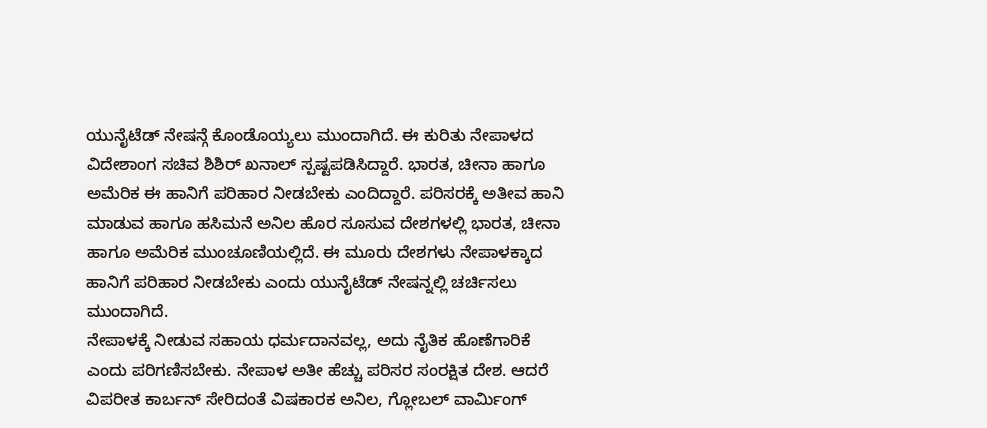ಯುನೈಟೆಡ್ ನೇಷನ್ಗೆ ಕೊಂಡೊಯ್ಯಲು ಮುಂದಾಗಿದೆ. ಈ ಕುರಿತು ನೇಪಾಳದ ವಿದೇಶಾಂಗ ಸಚಿವ ಶಿಶಿರ್ ಖನಾಲ್ ಸ್ಪಷ್ಟಪಡಿಸಿದ್ದಾರೆ. ಭಾರತ, ಚೀನಾ ಹಾಗೂ ಅಮೆರಿಕ ಈ ಹಾನಿಗೆ ಪರಿಹಾರ ನೀಡಬೇಕು ಎಂದಿದ್ದಾರೆ. ಪರಿಸರಕ್ಕೆ ಅತೀವ ಹಾನಿ ಮಾಡುವ ಹಾಗೂ ಹಸಿಮನೆ ಅನಿಲ ಹೊರ ಸೂಸುವ ದೇಶಗಳಲ್ಲಿ ಭಾರತ, ಚೀನಾ ಹಾಗೂ ಅಮೆರಿಕ ಮುಂಚೂಣಿಯಲ್ಲಿದೆ. ಈ ಮೂರು ದೇಶಗಳು ನೇಪಾಳಕ್ಕಾದ ಹಾನಿಗೆ ಪರಿಹಾರ ನೀಡಬೇಕು ಎಂದು ಯುನೈಟೆಡ್ ನೇಷನ್ನಲ್ಲಿ ಚರ್ಚಿಸಲು ಮುಂದಾಗಿದೆ.
ನೇಪಾಳಕ್ಕೆ ನೀಡುವ ಸಹಾಯ ಧರ್ಮದಾನವಲ್ಲ, ಅದು ನೈತಿಕ ಹೊಣೆಗಾರಿಕೆ ಎಂದು ಪರಿಗಣಿಸಬೇಕು. ನೇಪಾಳ ಅತೀ ಹೆಚ್ಚು ಪರಿಸರ ಸಂರಕ್ಷಿತ ದೇಶ. ಆದರೆ ವಿಪರೀತ ಕಾರ್ಬನ್ ಸೇರಿದಂತೆ ವಿಷಕಾರಕ ಅನಿಲ, ಗ್ಲೋಬಲ್ ವಾರ್ಮಿಂಗ್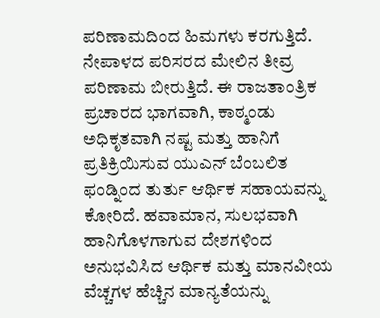ಪರಿಣಾಮದಿಂದ ಹಿಮಗಳು ಕರಗುತ್ತಿದೆ. ನೇಪಾಳದ ಪರಿಸರದ ಮೇಲಿನ ತೀವ್ರ ಪರಿಣಾಮ ಬೀರುತ್ತಿದೆ. ಈ ರಾಜತಾಂತ್ರಿಕ ಪ್ರಚಾರದ ಭಾಗವಾಗಿ, ಕಾಠ್ಮಂಡು ಅಧಿಕೃತವಾಗಿ ನಷ್ಟ ಮತ್ತು ಹಾನಿಗೆ ಪ್ರತಿಕ್ರಿಯಿಸುವ ಯುಎನ್ ಬೆಂಬಲಿತ ಫಂಡ್ನಿಂದ ತುರ್ತು ಆರ್ಥಿಕ ಸಹಾಯವನ್ನು ಕೋರಿದೆ. ಹವಾಮಾನ, ಸುಲಭವಾಗಿ ಹಾನಿಗೊಳಗಾಗುವ ದೇಶಗಳಿಂದ ಅನುಭವಿಸಿದ ಆರ್ಥಿಕ ಮತ್ತು ಮಾನವೀಯ ವೆಚ್ಚಗಳ ಹೆಚ್ಚಿನ ಮಾನ್ಯತೆಯನ್ನು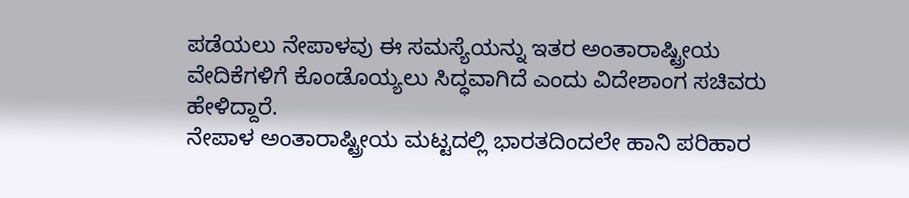ಪಡೆಯಲು ನೇಪಾಳವು ಈ ಸಮಸ್ಯೆಯನ್ನು ಇತರ ಅಂತಾರಾಷ್ಟ್ರೀಯ ವೇದಿಕೆಗಳಿಗೆ ಕೊಂಡೊಯ್ಯಲು ಸಿದ್ಧವಾಗಿದೆ ಎಂದು ವಿದೇಶಾಂಗ ಸಚಿವರು ಹೇಳಿದ್ದಾರೆ.
ನೇಪಾಳ ಅಂತಾರಾಷ್ಟ್ರೀಯ ಮಟ್ಟದಲ್ಲಿ ಭಾರತದಿಂದಲೇ ಹಾನಿ ಪರಿಹಾರ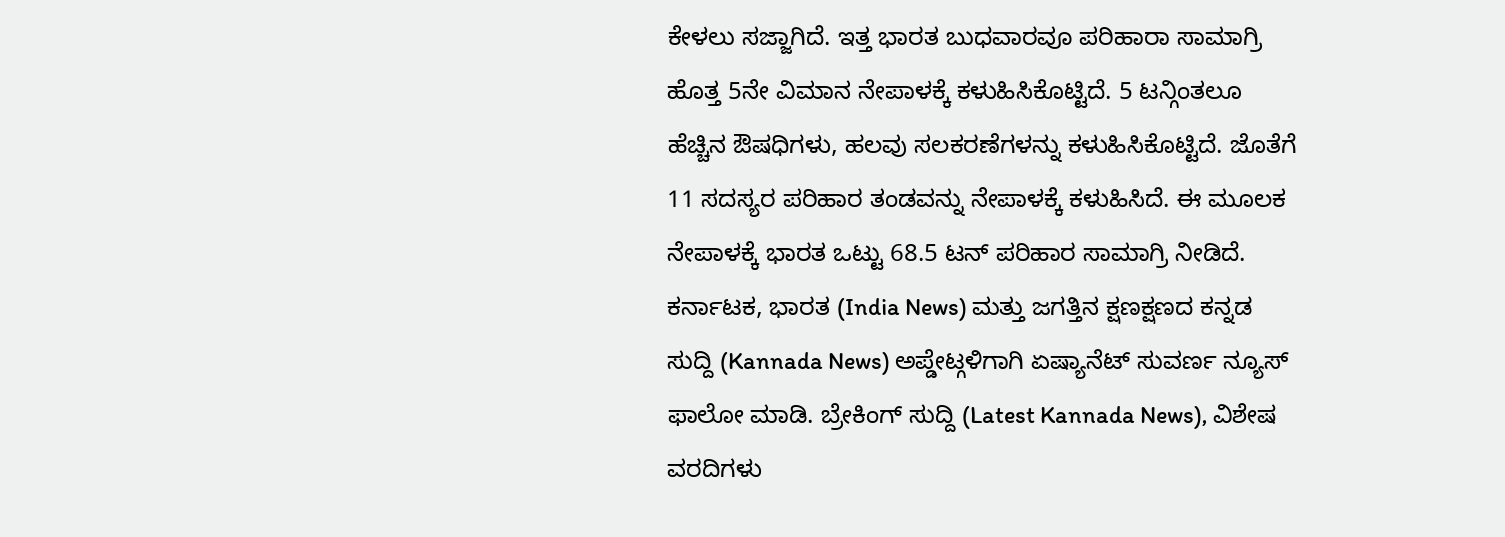ಕೇಳಲು ಸಜ್ಜಾಗಿದೆ. ಇತ್ತ ಭಾರತ ಬುಧವಾರವೂ ಪರಿಹಾರಾ ಸಾಮಾಗ್ರಿ ಹೊತ್ತ 5ನೇ ವಿಮಾನ ನೇಪಾಳಕ್ಕೆ ಕಳುಹಿಸಿಕೊಟ್ಟಿದೆ. 5 ಟನ್ಗಿಂತಲೂ ಹೆಚ್ಚಿನ ಔಷಧಿಗಳು, ಹಲವು ಸಲಕರಣೆಗಳನ್ನು ಕಳುಹಿಸಿಕೊಟ್ಟಿದೆ. ಜೊತೆಗೆ 11 ಸದಸ್ಯರ ಪರಿಹಾರ ತಂಡವನ್ನು ನೇಪಾಳಕ್ಕೆ ಕಳುಹಿಸಿದೆ. ಈ ಮೂಲಕ ನೇಪಾಳಕ್ಕೆ ಭಾರತ ಒಟ್ಟು 68.5 ಟನ್ ಪರಿಹಾರ ಸಾಮಾಗ್ರಿ ನೀಡಿದೆ.
ಕರ್ನಾಟಕ, ಭಾರತ (India News) ಮತ್ತು ಜಗತ್ತಿನ ಕ್ಷಣಕ್ಷಣದ ಕನ್ನಡ ಸುದ್ದಿ (Kannada News) ಅಪ್ಡೇಟ್ಗಳಿಗಾಗಿ ಏಷ್ಯಾನೆಟ್ ಸುವರ್ಣ ನ್ಯೂಸ್ ಫಾಲೋ ಮಾಡಿ. ಬ್ರೇಕಿಂಗ್ ಸುದ್ದಿ (Latest Kannada News), ವಿಶೇಷ ವರದಿಗಳು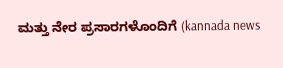ಮತ್ತು ನೇರ ಪ್ರಸಾರಗಳೊಂದಿಗೆ (kannada news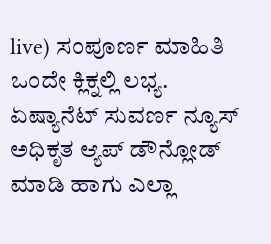live) ಸಂಪೂರ್ಣ ಮಾಹಿತಿ ಒಂದೇ ಕ್ಲಿಕ್ನಲ್ಲಿ ಲಭ್ಯ. ಏಷ್ಯಾನೆಟ್ ಸುವರ್ಣ ನ್ಯೂಸ್ ಅಧಿಕೃತ ಆ್ಯಪ್ ಡೌನ್ಲೋಡ್ ಮಾಡಿ ಹಾಗು ಎಲ್ಲಾ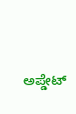ಅಪ್ಡೇಟ್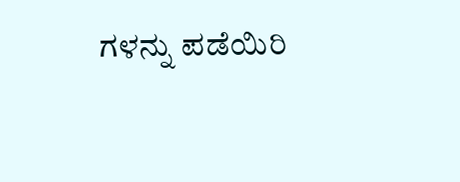ಗಳನ್ನು ಪಡೆಯಿರಿ